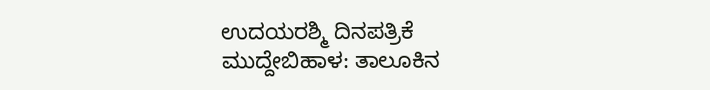ಉದಯರಶ್ಮಿ ದಿನಪತ್ರಿಕೆ
ಮುದ್ದೇಬಿಹಾಳ: ತಾಲೂಕಿನ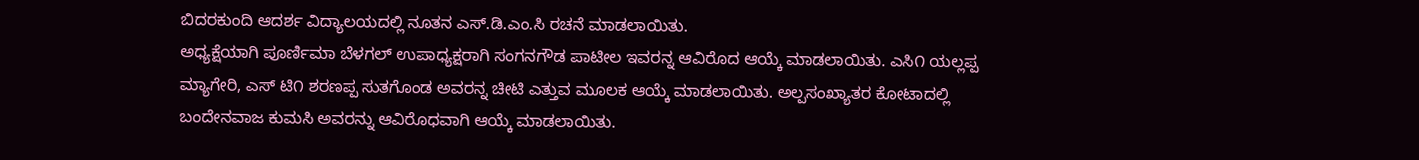ಬಿದರಕುಂದಿ ಆದರ್ಶ ವಿದ್ಯಾಲಯದಲ್ಲಿ ನೂತನ ಎಸ್.ಡಿ.ಎಂ.ಸಿ ರಚನೆ ಮಾಡಲಾಯಿತು.
ಅಧ್ಯಕ್ಷೆಯಾಗಿ ಪೂರ್ಣಿಮಾ ಬೆಳಗಲ್ ಉಪಾಧ್ಯಕ್ಷರಾಗಿ ಸಂಗನಗೌಡ ಪಾಟೀಲ ಇವರನ್ನ ಆವಿರೊದ ಆಯ್ಕೆ ಮಾಡಲಾಯಿತು. ಎಸಿ೧ ಯಲ್ಲಪ್ಪ ಮ್ಯಾಗೇರಿ, ಎಸ್ ಟಿ೧ ಶರಣಪ್ಪ ಸುತಗೊಂಡ ಅವರನ್ನ ಚೀಟಿ ಎತ್ತುವ ಮೂಲಕ ಆಯ್ಕೆ ಮಾಡಲಾಯಿತು. ಅಲ್ಪಸಂಖ್ಯಾತರ ಕೋಟಾದಲ್ಲಿ ಬಂದೇನವಾಜ ಕುಮಸಿ ಅವರನ್ನು ಆವಿರೊಧವಾಗಿ ಆಯ್ಕೆ ಮಾಡಲಾಯಿತು.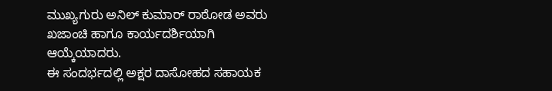ಮುಖ್ಯಗುರು ಅನಿಲ್ ಕುಮಾರ್ ರಾಠೋಡ ಅವರು ಖಜಾಂಚಿ ಹಾಗೂ ಕಾರ್ಯದರ್ಶಿಯಾಗಿ ಆಯ್ಕೆಯಾದರು.
ಈ ಸಂದರ್ಭದಲ್ಲಿ ಅಕ್ಷರ ದಾಸೋಹದ ಸಹಾಯಕ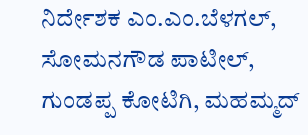ನಿರ್ದೇಶಕ ಎಂ.ಎಂ.ಬೆಳಗಲ್, ಸೋಮನಗೌಡ ಪಾಟೀಲ್, ಗುಂಡಪ್ಪ ಕೋಟಿಗಿ, ಮಹಮ್ಮದ್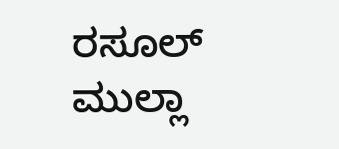ರಸೂಲ್ ಮುಲ್ಲಾ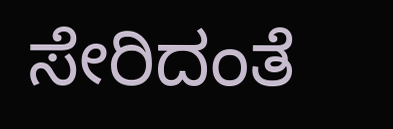ಸೇರಿದಂತೆ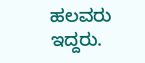ಹಲವರು ಇದ್ದರು.